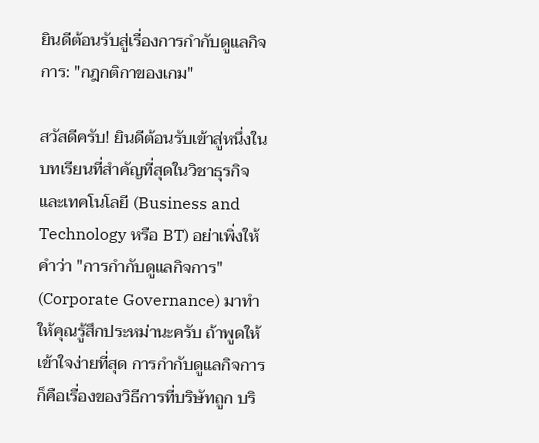ยินดีต้อนรับสู่เรื่องการกำกับดูแลกิจการ: "กฎกติกาของเกม"

สวัสดีครับ! ยินดีต้อนรับเข้าสู่หนึ่งในบทเรียนที่สำคัญที่สุดในวิชาธุรกิจและเทคโนโลยี (Business and Technology หรือ BT) อย่าเพิ่งให้คำว่า "การกำกับดูแลกิจการ" (Corporate Governance) มาทำให้คุณรู้สึกประหม่านะครับ ถ้าพูดให้เข้าใจง่ายที่สุด การกำกับดูแลกิจการก็คือเรื่องของวิธีการที่บริษัทถูก บริ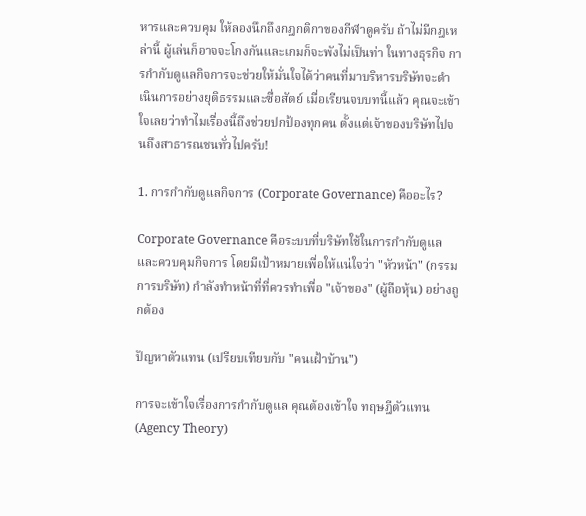หารและควบคุม ให้ลองนึกถึงกฎกติกาของกีฬาดูครับ ถ้าไม่มีกฎเหล่านี้ ผู้เล่นก็อาจจะโกงกันและเกมก็จะพังไม่เป็นท่า ในทางธุรกิจ การกำกับดูแลกิจการจะช่วยให้มั่นใจได้ว่าคนที่มาบริหารบริษัทจะดำเนินการอย่างยุติธรรมและซื่อสัตย์ เมื่อเรียนจบบทนี้แล้ว คุณจะเข้าใจเลยว่าทำไมเรื่องนี้ถึงช่วยปกป้องทุกคน ตั้งแต่เจ้าของบริษัทไปจนถึงสาธารณชนทั่วไปครับ!

1. การกำกับดูแลกิจการ (Corporate Governance) คืออะไร?

Corporate Governance คือระบบที่บริษัทใช้ในการกำกับดูแลและควบคุมกิจการ โดยมีเป้าหมายเพื่อให้แน่ใจว่า "หัวหน้า" (กรรมการบริษัท) กำลังทำหน้าที่ที่ควรทำเพื่อ "เจ้าของ" (ผู้ถือหุ้น) อย่างถูกต้อง

ปัญหาตัวแทน (เปรียบเทียบกับ "คนเฝ้าบ้าน")

การจะเข้าใจเรื่องการกำกับดูแล คุณต้องเข้าใจ ทฤษฎีตัวแทน (Agency Theory)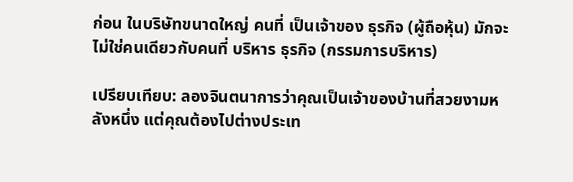ก่อน ในบริษัทขนาดใหญ่ คนที่ เป็นเจ้าของ ธุรกิจ (ผู้ถือหุ้น) มักจะไม่ใช่คนเดียวกับคนที่ บริหาร ธุรกิจ (กรรมการบริหาร)

เปรียบเทียบ: ลองจินตนาการว่าคุณเป็นเจ้าของบ้านที่สวยงามหลังหนึ่ง แต่คุณต้องไปต่างประเท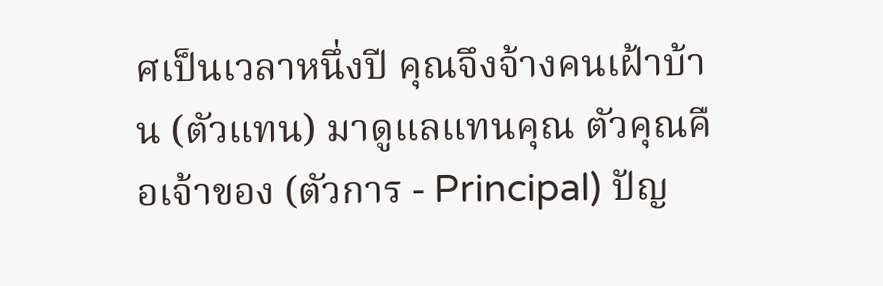ศเป็นเวลาหนึ่งปี คุณจึงจ้างคนเฝ้าบ้าน (ตัวแทน) มาดูแลแทนคุณ ตัวคุณคือเจ้าของ (ตัวการ - Principal) ปัญ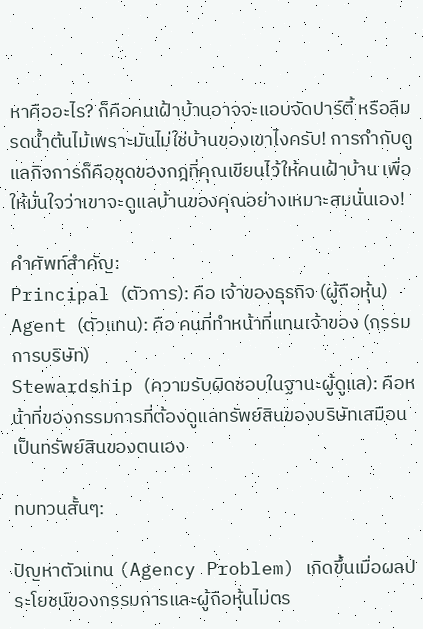หาคืออะไร? ก็คือคนเฝ้าบ้านอาจจะแอบจัดปาร์ตี้ หรือลืมรดน้ำต้นไม้เพราะมันไม่ใช่บ้านของเขาไงครับ! การกำกับดูแลกิจการก็คือชุดของกฎที่คุณเขียนไว้ให้คนเฝ้าบ้าน เพื่อให้มั่นใจว่าเขาจะดูแลบ้านของคุณอย่างเหมาะสมนั่นเอง!

คำศัพท์สำคัญ:
Principal (ตัวการ): คือ เจ้าของธุรกิจ (ผู้ถือหุ้น)
Agent (ตัวแทน): คือ คนที่ทำหน้าที่แทนเจ้าของ (กรรมการบริษัท)
Stewardship (ความรับผิดชอบในฐานะผู้ดูแล): คือหน้าที่ของกรรมการที่ต้องดูแลทรัพย์สินของบริษัทเสมือนเป็นทรัพย์สินของตนเอง

ทบทวนสั้นๆ:

ปัญหาตัวแทน (Agency Problem) เกิดขึ้นเมื่อผลประโยชน์ของกรรมการและผู้ถือหุ้นไม่ตร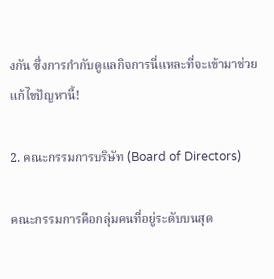งกัน ซึ่งการกำกับดูแลกิจการนี่แหละที่จะเข้ามาช่วยแก้ไขปัญหานี้!

2. คณะกรรมการบริษัท (Board of Directors)

คณะกรรมการคือกลุ่มคนที่อยู่ระดับบนสุด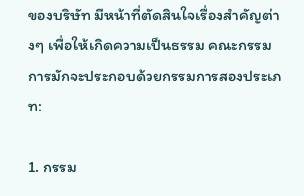ของบริษัท มีหน้าที่ตัดสินใจเรื่องสำคัญต่างๆ เพื่อให้เกิดความเป็นธรรม คณะกรรมการมักจะประกอบด้วยกรรมการสองประเภท:

1. กรรม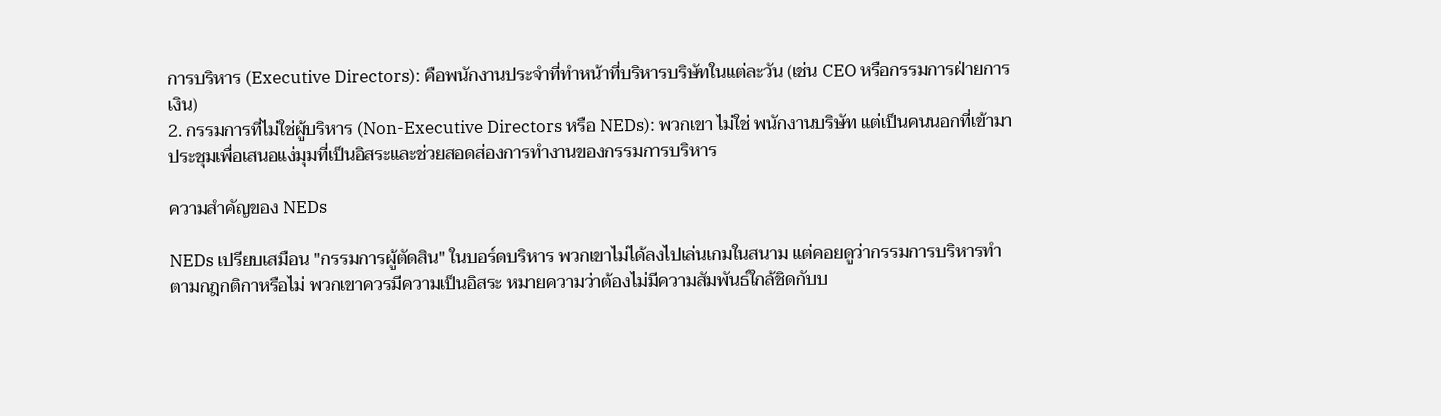การบริหาร (Executive Directors): คือพนักงานประจำที่ทำหน้าที่บริหารบริษัทในแต่ละวัน (เช่น CEO หรือกรรมการฝ่ายการเงิน)
2. กรรมการที่ไม่ใช่ผู้บริหาร (Non-Executive Directors หรือ NEDs): พวกเขา ไม่ใช่ พนักงานบริษัท แต่เป็นคนนอกที่เข้ามาประชุมเพื่อเสนอแง่มุมที่เป็นอิสระและช่วยสอดส่องการทำงานของกรรมการบริหาร

ความสำคัญของ NEDs

NEDs เปรียบเสมือน "กรรมการผู้ตัดสิน" ในบอร์ดบริหาร พวกเขาไม่ได้ลงไปเล่นเกมในสนาม แต่คอยดูว่ากรรมการบริหารทำตามกฎกติกาหรือไม่ พวกเขาควรมีความเป็นอิสระ หมายความว่าต้องไม่มีความสัมพันธ์ใกล้ชิดกับบ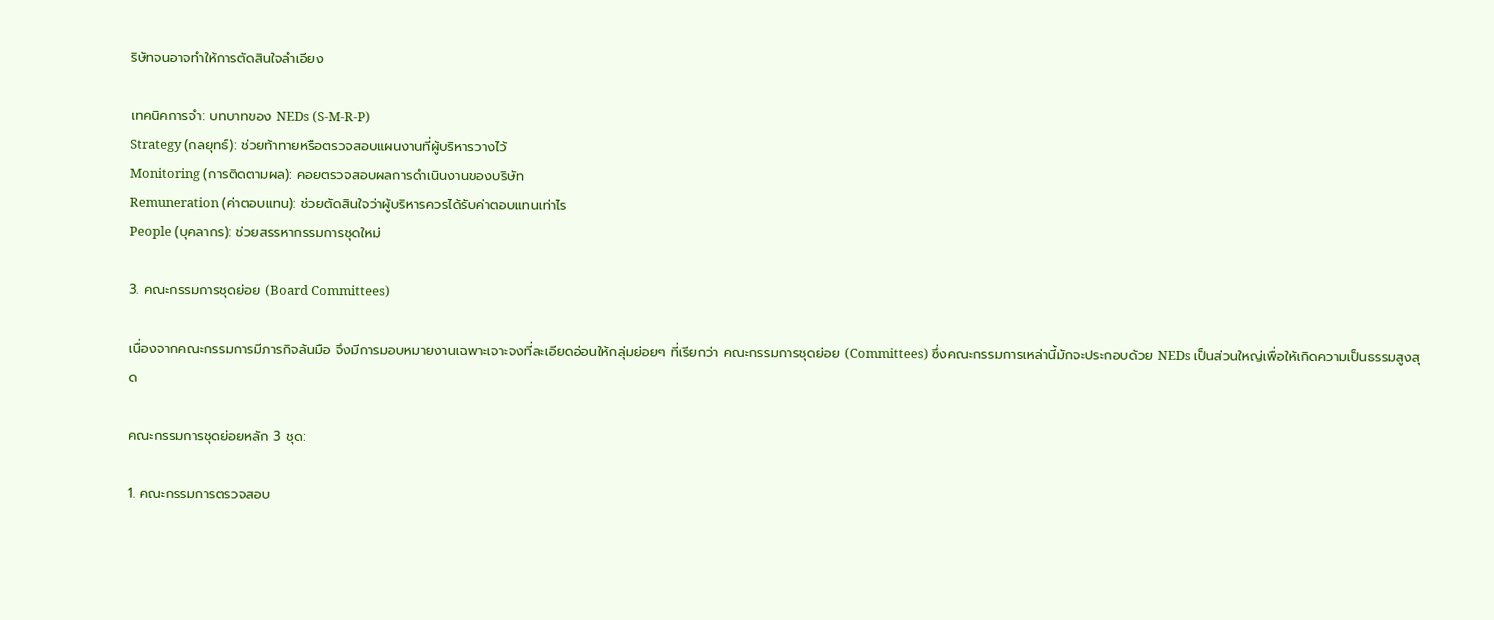ริษัทจนอาจทำให้การตัดสินใจลำเอียง

เทคนิคการจำ: บทบาทของ NEDs (S-M-R-P)
Strategy (กลยุทธ์): ช่วยท้าทายหรือตรวจสอบแผนงานที่ผู้บริหารวางไว้
Monitoring (การติดตามผล): คอยตรวจสอบผลการดำเนินงานของบริษัท
Remuneration (ค่าตอบแทน): ช่วยตัดสินใจว่าผู้บริหารควรได้รับค่าตอบแทนเท่าไร
People (บุคลากร): ช่วยสรรหากรรมการชุดใหม่

3. คณะกรรมการชุดย่อย (Board Committees)

เนื่องจากคณะกรรมการมีภารกิจล้นมือ จึงมีการมอบหมายงานเฉพาะเจาะจงที่ละเอียดอ่อนให้กลุ่มย่อยๆ ที่เรียกว่า คณะกรรมการชุดย่อย (Committees) ซึ่งคณะกรรมการเหล่านี้มักจะประกอบด้วย NEDs เป็นส่วนใหญ่เพื่อให้เกิดความเป็นธรรมสูงสุด

คณะกรรมการชุดย่อยหลัก 3 ชุด:

1. คณะกรรมการตรวจสอบ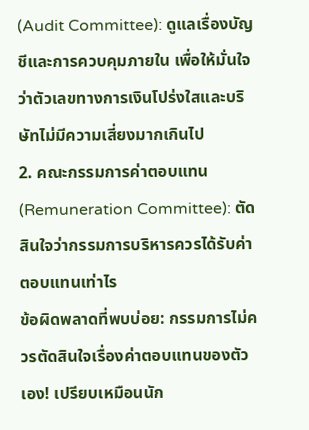(Audit Committee): ดูแลเรื่องบัญชีและการควบคุมภายใน เพื่อให้มั่นใจว่าตัวเลขทางการเงินโปร่งใสและบริษัทไม่มีความเสี่ยงมากเกินไป
2. คณะกรรมการค่าตอบแทน (Remuneration Committee): ตัดสินใจว่ากรรมการบริหารควรได้รับค่าตอบแทนเท่าไร
ข้อผิดพลาดที่พบบ่อย: กรรมการไม่ควรตัดสินใจเรื่องค่าตอบแทนของตัวเอง! เปรียบเหมือนนัก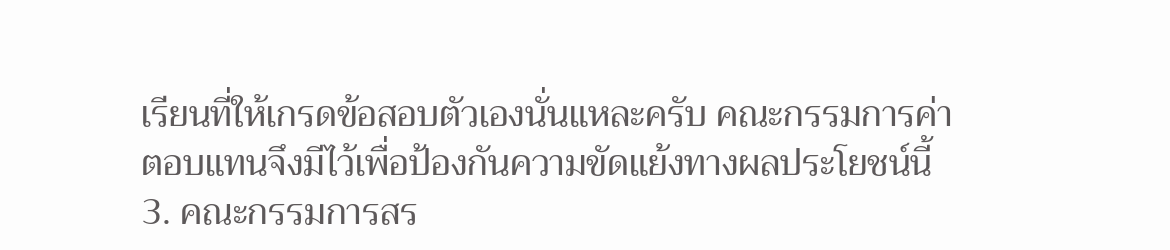เรียนที่ให้เกรดข้อสอบตัวเองนั่นแหละครับ คณะกรรมการค่าตอบแทนจึงมีไว้เพื่อป้องกันความขัดแย้งทางผลประโยชน์นี้
3. คณะกรรมการสร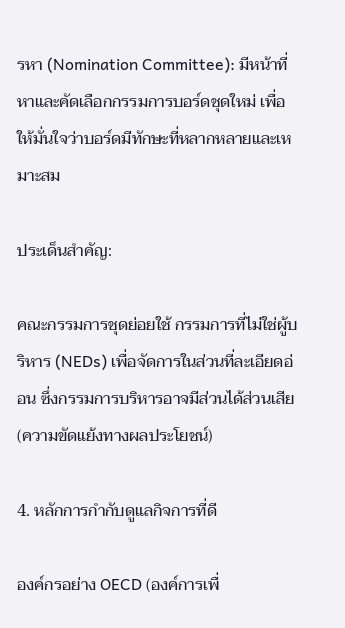รหา (Nomination Committee): มีหน้าที่หาและคัดเลือกกรรมการบอร์ดชุดใหม่ เพื่อให้มั่นใจว่าบอร์ดมีทักษะที่หลากหลายและเหมาะสม

ประเด็นสำคัญ:

คณะกรรมการชุดย่อยใช้ กรรมการที่ไม่ใช่ผู้บริหาร (NEDs) เพื่อจัดการในส่วนที่ละเอียดอ่อน ซึ่งกรรมการบริหารอาจมีส่วนได้ส่วนเสีย (ความขัดแย้งทางผลประโยชน์)

4. หลักการกำกับดูแลกิจการที่ดี

องค์กรอย่าง OECD (องค์การเพื่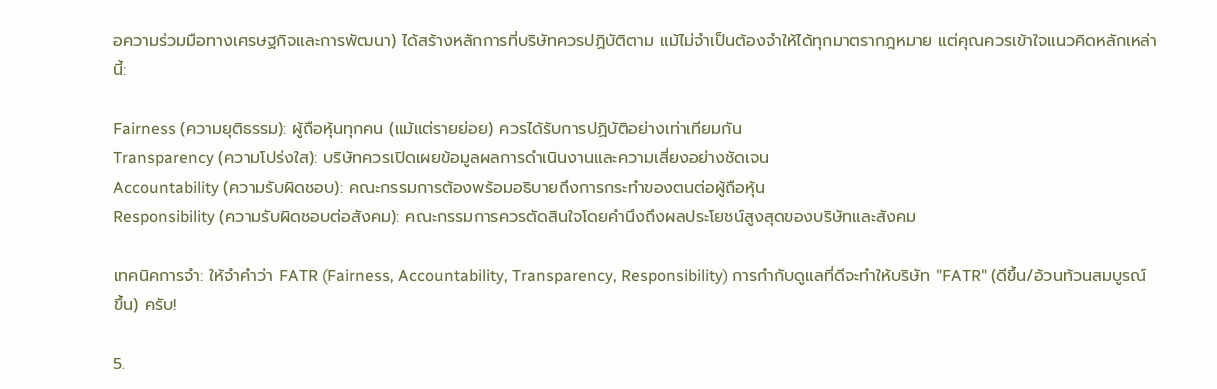อความร่วมมือทางเศรษฐกิจและการพัฒนา) ได้สร้างหลักการที่บริษัทควรปฏิบัติตาม แม้ไม่จำเป็นต้องจำให้ได้ทุกมาตรากฎหมาย แต่คุณควรเข้าใจแนวคิดหลักเหล่านี้:

Fairness (ความยุติธรรม): ผู้ถือหุ้นทุกคน (แม้แต่รายย่อย) ควรได้รับการปฏิบัติอย่างเท่าเทียมกัน
Transparency (ความโปร่งใส): บริษัทควรเปิดเผยข้อมูลผลการดำเนินงานและความเสี่ยงอย่างชัดเจน
Accountability (ความรับผิดชอบ): คณะกรรมการต้องพร้อมอธิบายถึงการกระทำของตนต่อผู้ถือหุ้น
Responsibility (ความรับผิดชอบต่อสังคม): คณะกรรมการควรตัดสินใจโดยคำนึงถึงผลประโยชน์สูงสุดของบริษัทและสังคม

เทคนิคการจำ: ให้จำคำว่า FATR (Fairness, Accountability, Transparency, Responsibility) การกำกับดูแลที่ดีจะทำให้บริษัท "FATR" (ดีขึ้น/อ้วนท้วนสมบูรณ์ขึ้น) ครับ!

5.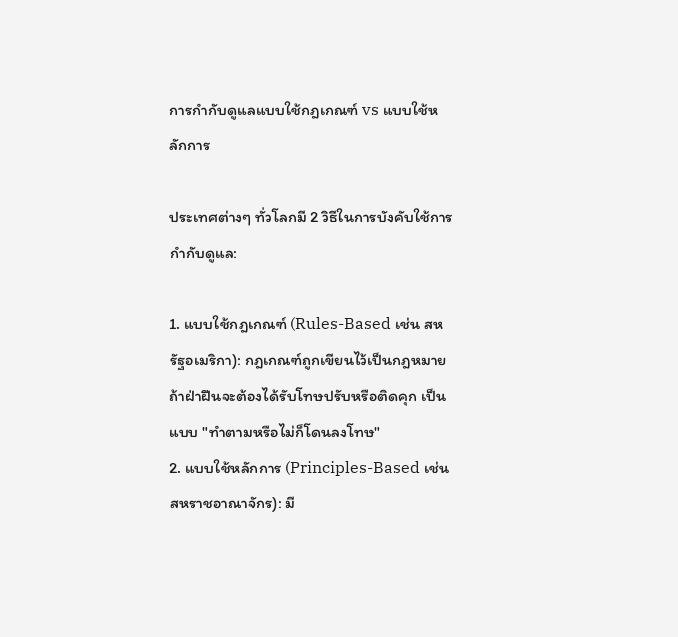การกำกับดูแลแบบใช้กฎเกณฑ์ vs แบบใช้หลักการ

ประเทศต่างๆ ทั่วโลกมี 2 วิธีในการบังคับใช้การกำกับดูแล:

1. แบบใช้กฎเกณฑ์ (Rules-Based เช่น สหรัฐอเมริกา): กฎเกณฑ์ถูกเขียนไว้เป็นกฎหมาย ถ้าฝ่าฝืนจะต้องได้รับโทษปรับหรือติดคุก เป็นแบบ "ทำตามหรือไม่ก็โดนลงโทษ"
2. แบบใช้หลักการ (Principles-Based เช่น สหราชอาณาจักร): มี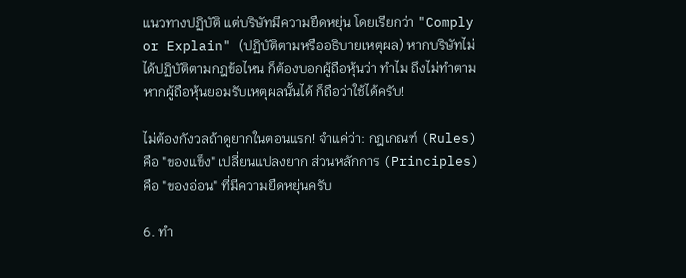แนวทางปฏิบัติ แต่บริษัทมีความยืดหยุ่น โดยเรียกว่า "Comply or Explain" (ปฏิบัติตามหรืออธิบายเหตุผล) หากบริษัทไม่ได้ปฏิบัติตามกฎข้อไหน ก็ต้องบอกผู้ถือหุ้นว่า ทำไม ถึงไม่ทำตาม หากผู้ถือหุ้นยอมรับเหตุผลนั้นได้ ก็ถือว่าใช้ได้ครับ!

ไม่ต้องกังวลถ้าดูยากในตอนแรก! จำแค่ว่า: กฎเกณฑ์ (Rules) คือ "ของแข็ง" เปลี่ยนแปลงยาก ส่วนหลักการ (Principles) คือ "ของอ่อน" ที่มีความยืดหยุ่นครับ

6. ทำ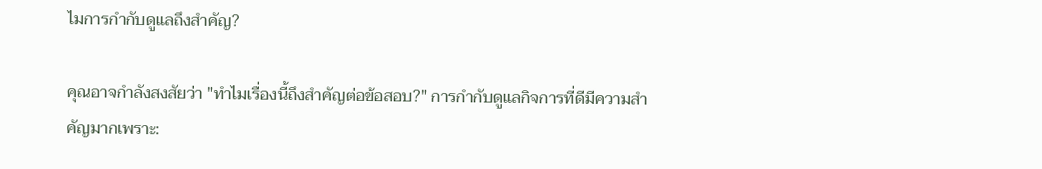ไมการกำกับดูแลถึงสำคัญ?

คุณอาจกำลังสงสัยว่า "ทำไมเรื่องนี้ถึงสำคัญต่อข้อสอบ?" การกำกับดูแลกิจการที่ดีมีความสำคัญมากเพราะ: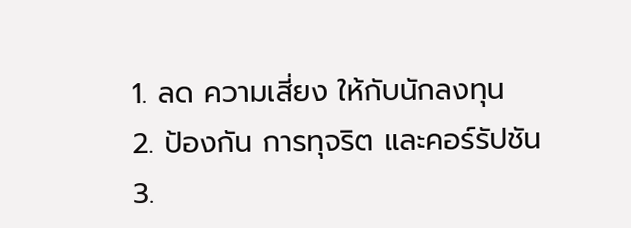1. ลด ความเสี่ยง ให้กับนักลงทุน
2. ป้องกัน การทุจริต และคอร์รัปชัน
3.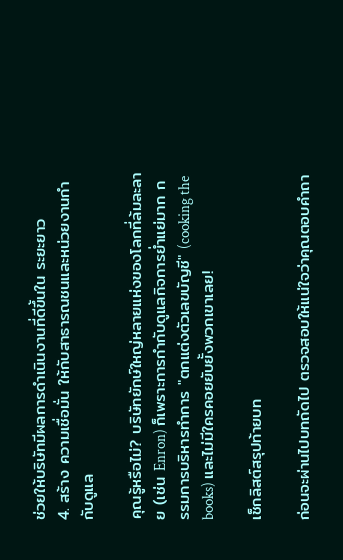ช่วยให้บริษัทมีผลการดำเนินงานที่ดีขึ้นใน ระยะยาว
4. สร้าง ความเชื่อมั่น ให้กับสาธารณชนและหน่วยงานกำกับดูแล

คุณรู้หรือไม่? บริษัทยักษ์ใหญ่หลายแห่งของโลกที่ล้มละลาย (เช่น Enron) ก็เพราะการกำกับดูแลกิจการย่ำแย่มาก กรรมการบริหารทำการ "ตกแต่งตัวเลขบัญชี" (cooking the books) และไม่มีใครคอยยับยั้งพวกเขาเลย!

เช็กลิสต์สรุปท้ายบท

ก่อนจะผ่านไปบทถัดไป ตรวจสอบให้แน่ใจว่าคุณตอบคำถา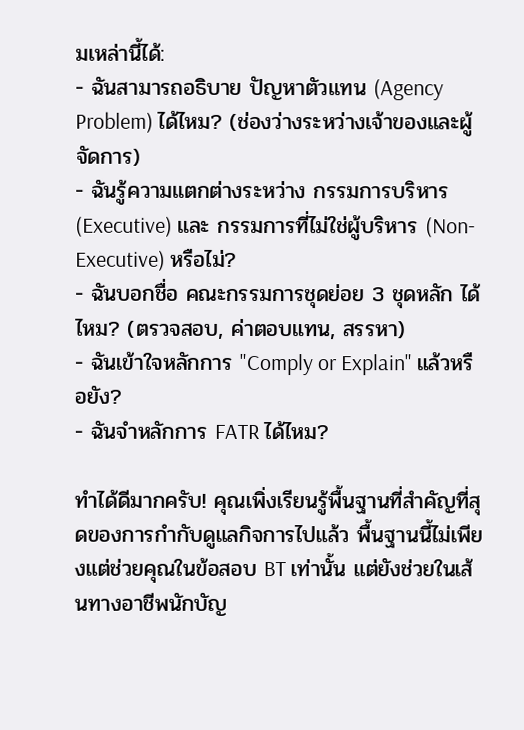มเหล่านี้ได้:
- ฉันสามารถอธิบาย ปัญหาตัวแทน (Agency Problem) ได้ไหม? (ช่องว่างระหว่างเจ้าของและผู้จัดการ)
- ฉันรู้ความแตกต่างระหว่าง กรรมการบริหาร (Executive) และ กรรมการที่ไม่ใช่ผู้บริหาร (Non-Executive) หรือไม่?
- ฉันบอกชื่อ คณะกรรมการชุดย่อย 3 ชุดหลัก ได้ไหม? (ตรวจสอบ, ค่าตอบแทน, สรรหา)
- ฉันเข้าใจหลักการ "Comply or Explain" แล้วหรือยัง?
- ฉันจำหลักการ FATR ได้ไหม?

ทำได้ดีมากครับ! คุณเพิ่งเรียนรู้พื้นฐานที่สำคัญที่สุดของการกำกับดูแลกิจการไปแล้ว พื้นฐานนี้ไม่เพียงแต่ช่วยคุณในข้อสอบ BT เท่านั้น แต่ยังช่วยในเส้นทางอาชีพนักบัญ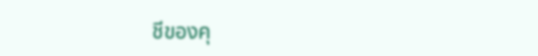ชีของคุ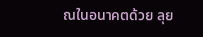ณในอนาคตด้วย ลุย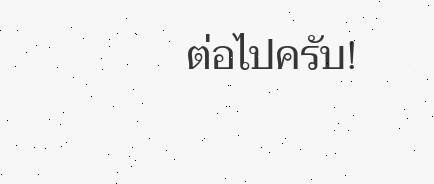ต่อไปครับ!